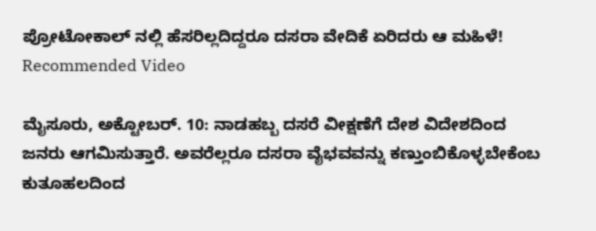ಪ್ರೋಟೋಕಾಲ್ ನಲ್ಲಿ ಹೆಸರಿಲ್ಲದಿದ್ದರೂ ದಸರಾ ವೇದಿಕೆ ಏರಿದರು ಆ ಮಹಿಳೆ!
Recommended Video

ಮೈಸೂರು, ಅಕ್ಟೋಬರ್. 10: ನಾಡಹಬ್ಬ ದಸರೆ ವೀಕ್ಷಣೆಗೆ ದೇಶ ವಿದೇಶದಿಂದ ಜನರು ಆಗಮಿಸುತ್ತಾರೆ. ಅವರೆಲ್ಲರೂ ದಸರಾ ವೈಭವವನ್ನು ಕಣ್ತುಂಬಿಕೊಳ್ಳಬೇಕೆಂಬ ಕುತೂಹಲದಿಂದ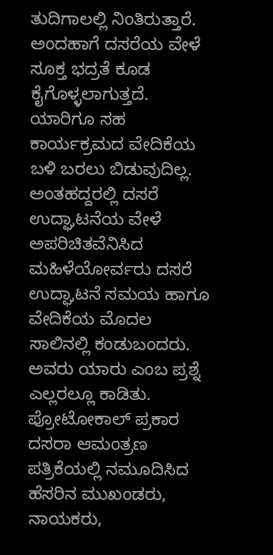ತುದಿಗಾಲಲ್ಲಿ ನಿಂತಿರುತ್ತಾರೆ.
ಅಂದಹಾಗೆ ದಸರೆಯ ವೇಳೆ ಸೂಕ್ತ ಭದ್ರತೆ ಕೂಡ ಕೈಗೊಳ್ಳಲಾಗುತ್ತದೆ. ಯಾರಿಗೂ ಸಹ ಕಾರ್ಯಕ್ರಮದ ವೇದಿಕೆಯ ಬಳಿ ಬರಲು ಬಿಡುವುದಿಲ್ಲ. ಅಂತಹದ್ದರಲ್ಲಿ ದಸರೆ ಉದ್ಘಾಟನೆಯ ವೇಳೆ ಅಪರಿಚಿತವೆನಿಸಿದ ಮಹಿಳೆಯೋರ್ವರು ದಸರೆ ಉದ್ಘಾಟನೆ ಸಮಯ ಹಾಗೂ ವೇದಿಕೆಯ ಮೊದಲ ಸಾಲಿನಲ್ಲಿ ಕಂಡುಬಂದರು. ಅವರು ಯಾರು ಎಂಬ ಪ್ರಶ್ನೆ ಎಲ್ಲರಲ್ಲೂ ಕಾಡಿತು.
ಪ್ರೋಟೋಕಾಲ್ ಪ್ರಕಾರ ದಸರಾ ಆಮಂತ್ರಣ ಪತ್ರಿಕೆಯಲ್ಲಿ ನಮೂದಿಸಿದ ಹೆಸರಿನ ಮುಖಂಡರು, ನಾಯಕರು,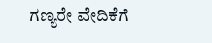ಗಣ್ಯರೇ ವೇದಿಕೆಗೆ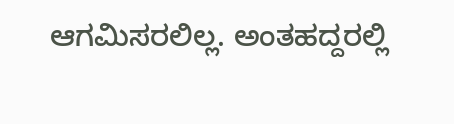ಆಗಮಿಸರಲಿಲ್ಲ. ಅಂತಹದ್ದರಲ್ಲಿ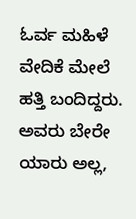ಓರ್ವ ಮಹಿಳೆ ವೇದಿಕೆ ಮೇಲೆ ಹತ್ತಿ ಬಂದಿದ್ದರು. ಅವರು ಬೇರೇ ಯಾರು ಅಲ್ಲ,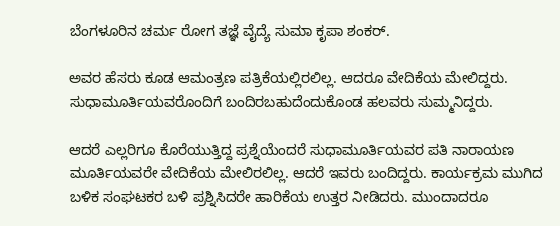ಬೆಂಗಳೂರಿನ ಚರ್ಮ ರೋಗ ತಜ್ಞೆ ವೈದ್ಯೆ ಸುಮಾ ಕೃಪಾ ಶಂಕರ್.

ಅವರ ಹೆಸರು ಕೂಡ ಆಮಂತ್ರಣ ಪತ್ರಿಕೆಯಲ್ಲಿರಲಿಲ್ಲ. ಆದರೂ ವೇದಿಕೆಯ ಮೇಲಿದ್ದರು. ಸುಧಾಮೂರ್ತಿಯವರೊಂದಿಗೆ ಬಂದಿರಬಹುದೆಂದುಕೊಂಡ ಹಲವರು ಸುಮ್ಮನಿದ್ದರು.

ಆದರೆ ಎಲ್ಲರಿಗೂ ಕೊರೆಯುತ್ತಿದ್ದ ಪ್ರಶ್ನೆಯೆಂದರೆ ಸುಧಾಮೂರ್ತಿಯವರ ಪತಿ ನಾರಾಯಣ ಮೂರ್ತಿಯವರೇ ವೇದಿಕೆಯ ಮೇಲಿರಲಿಲ್ಲ. ಆದರೆ ಇವರು ಬಂದಿದ್ದರು. ಕಾರ್ಯಕ್ರಮ ಮುಗಿದ ಬಳಿಕ ಸಂಘಟಕರ ಬಳಿ ಪ್ರಶ್ನಿಸಿದರೇ ಹಾರಿಕೆಯ ಉತ್ತರ ನೀಡಿದರು. ಮುಂದಾದರೂ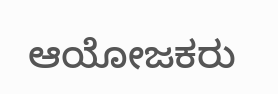ಆಯೋಜಕರು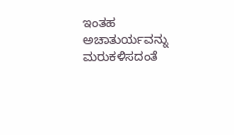ಇಂತಹ ಅಚಾತುರ್ಯವನ್ನು ಮರುಕಳಿಸದಂತೆ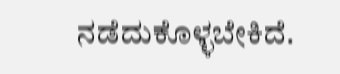ನಡೆದುಕೊಳ್ಳಬೇಕಿದೆ.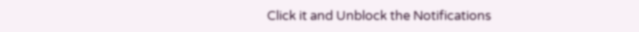Click it and Unblock the Notifications